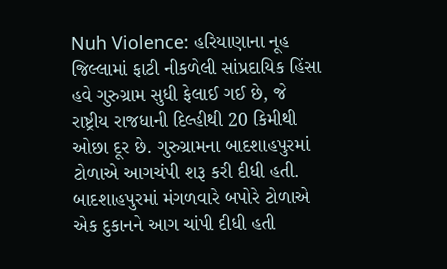Nuh Violence: હરિયાણાના નૂહ જિલ્લામાં ફાટી નીકળેલી સાંપ્રદાયિક હિંસા હવે ગુરુગ્રામ સુધી ફેલાઈ ગઈ છે, જે રાષ્ટ્રીય રાજધાની દિલ્હીથી 20 કિમીથી ઓછા દૂર છે. ગુરુગ્રામના બાદશાહપુરમાં ટોળાએ આગચંપી શરૂ કરી દીધી હતી. બાદશાહપુરમાં મંગળવારે બપોરે ટોળાએ એક દુકાનને આગ ચાંપી દીધી હતી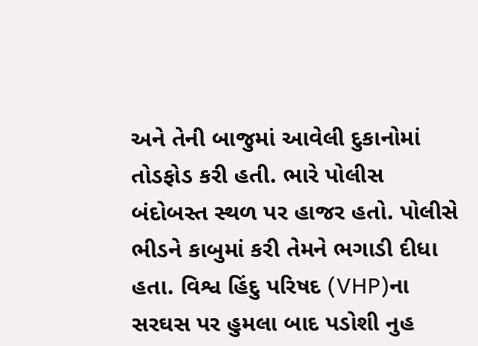અને તેની બાજુમાં આવેલી દુકાનોમાં તોડફોડ કરી હતી. ભારે પોલીસ બંદોબસ્ત સ્થળ પર હાજર હતો. પોલીસે ભીડને કાબુમાં કરી તેમને ભગાડી દીધા હતા. વિશ્વ હિંદુ પરિષદ (VHP)ના સરઘસ પર હુમલા બાદ પડોશી નુહ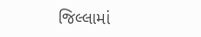જિલ્લામાં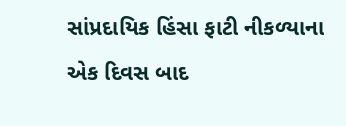સાંપ્રદાયિક હિંસા ફાટી નીકળ્યાના એક દિવસ બાદ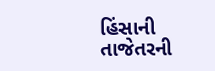હિંસાની તાજેતરની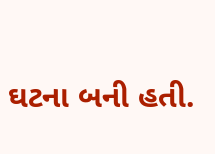ઘટના બની હતી.